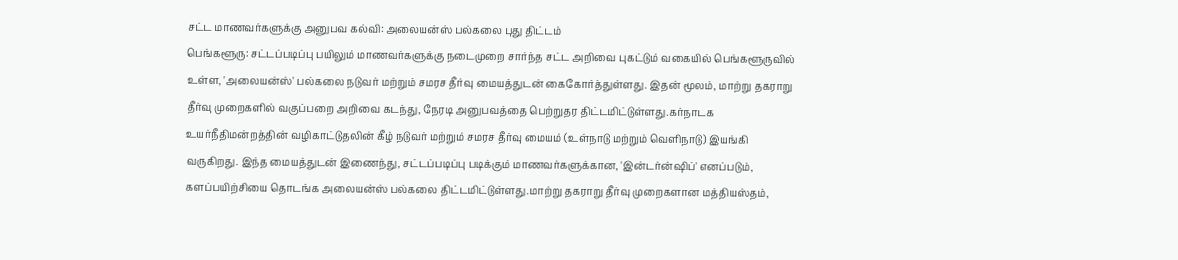சட்ட மாணவர்களுக்கு அனுபவ கல்வி: அலையன்ஸ் பல்கலை புது திட்டம்
பெங்களூரு: சட்டப்படிப்பு பயிலும் மாணவர்களுக்கு நடைமுறை சார்ந்த சட்ட அறிவை புகட்டும் வகையில் பெங்களூருவில் உள்ள, 'அலையன்ஸ்' பல்கலை நடுவர் மற்றும் சமரச தீர்வு மையத்துடன் கைகோர்த்துள்ளது. இதன் மூலம், மாற்று தகராறு தீர்வு முறைகளில் வகுப்பறை அறிவை கடந்து, நேரடி அனுபவத்தை பெற்றுதர திட்டமிட்டுள்ளது.கர்நாடக உயர்நீதிமன்றத்தின் வழிகாட்டுதலின் கீழ் நடுவர் மற்றும் சமரச தீர்வு மையம் (உள்நாடு மற்றும் வெளிநாடு) இயங்கி வருகிறது. இந்த மையத்துடன் இணைந்து, சட்டப்படிப்பு படிக்கும் மாணவர்களுக்கான, 'இன்டர்ன்ஷிப்' எனப்படும், களப்பயிற்சியை தொடங்க அலையன்ஸ் பல்கலை திட்டமிட்டுள்ளது.மாற்று தகராறு தீர்வு முறைகளான மத்தியஸ்தம்,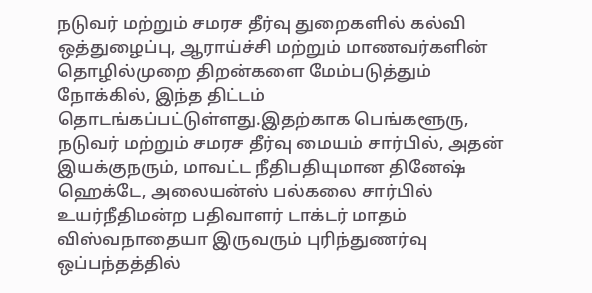நடுவர் மற்றும் சமரச தீர்வு துறைகளில் கல்வி ஒத்துழைப்பு, ஆராய்ச்சி மற்றும் மாணவர்களின் தொழில்முறை திறன்களை மேம்படுத்தும் நோக்கில், இந்த திட்டம் தொடங்கப்பட்டுள்ளது.இதற்காக பெங்களூரு, நடுவர் மற்றும் சமரச தீர்வு மையம் சார்பில், அதன் இயக்குநரும், மாவட்ட நீதிபதியுமான தினேஷ் ஹெக்டே, அலையன்ஸ் பல்கலை சார்பில் உயர்நீதிமன்ற பதிவாளர் டாக்டர் மாதம் விஸ்வநாதையா இருவரும் புரிந்துணர்வு ஒப்பந்தத்தில்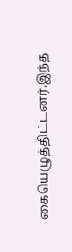கையெழுத்திட்டனர்.இந்த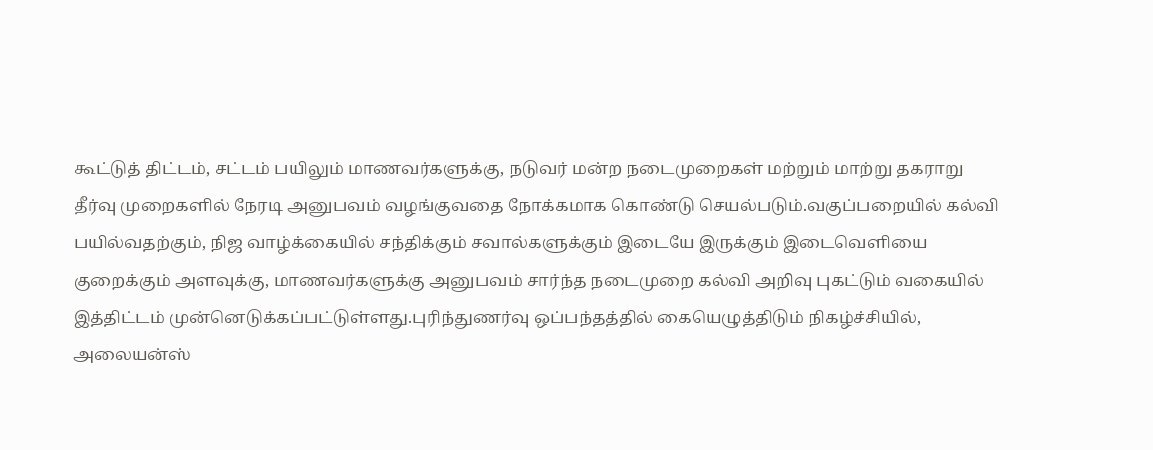கூட்டுத் திட்டம், சட்டம் பயிலும் மாணவர்களுக்கு, நடுவர் மன்ற நடைமுறைகள் மற்றும் மாற்று தகராறு தீர்வு முறைகளில் நேரடி அனுபவம் வழங்குவதை நோக்கமாக கொண்டு செயல்படும்.வகுப்பறையில் கல்வி பயில்வதற்கும், நிஜ வாழ்க்கையில் சந்திக்கும் சவால்களுக்கும் இடையே இருக்கும் இடைவெளியை குறைக்கும் அளவுக்கு, மாணவர்களுக்கு அனுபவம் சார்ந்த நடைமுறை கல்வி அறிவு புகட்டும் வகையில் இத்திட்டம் முன்னெடுக்கப்பட்டுள்ளது.புரிந்துணர்வு ஒப்பந்தத்தில் கையெழுத்திடும் நிகழ்ச்சியில், அலையன்ஸ்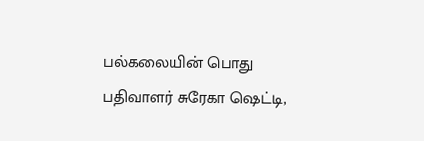பல்கலையின் பொது பதிவாளர் சுரேகா ஷெட்டி,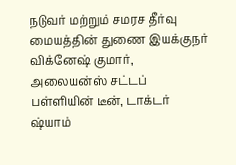நடுவர் மற்றும் சமரச தீர்வு மையத்தின் துணை இயக்குநர் விக்னேஷ் குமார், அலையன்ஸ் சட்டப் பள்ளியின் டீன், டாக்டர் ஷ்யாம்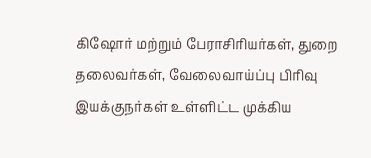கிஷோர் மற்றும் பேராசிரியர்கள், துறை தலைவர்கள், வேலைவாய்ப்பு பிரிவு இயக்குநர்கள் உள்ளிட்ட முக்கிய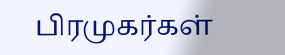பிரமுகர்கள்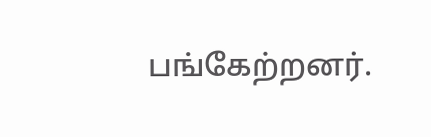பங்கேற்றனர்.